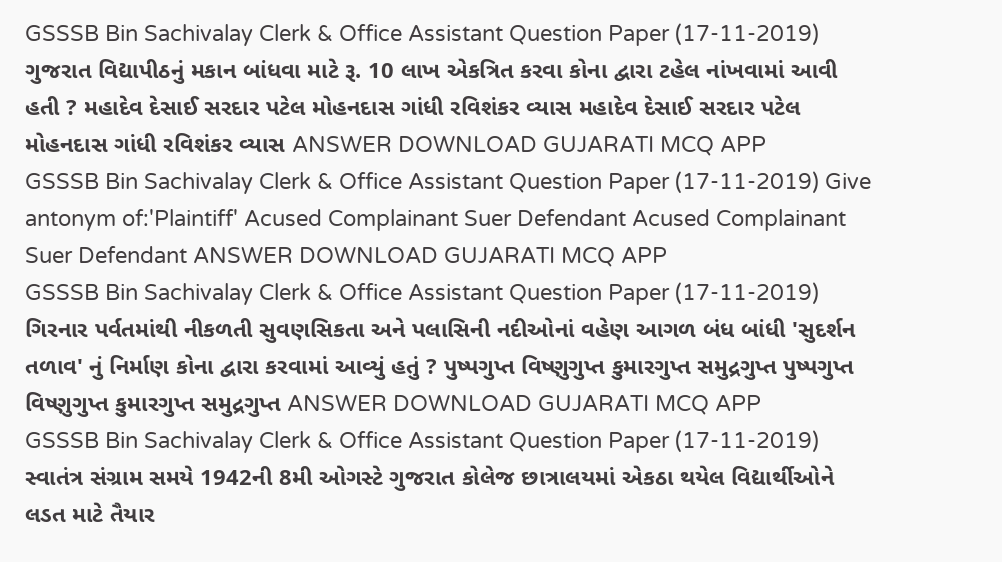GSSSB Bin Sachivalay Clerk & Office Assistant Question Paper (17-11-2019) ગુજરાત વિદ્યાપીઠનું મકાન બાંધવા માટે રૂ. 10 લાખ એકત્રિત કરવા કોના દ્વારા ટહેલ નાંખવામાં આવી હતી ? મહાદેવ દેસાઈ સરદાર પટેલ મોહનદાસ ગાંધી રવિશંકર વ્યાસ મહાદેવ દેસાઈ સરદાર પટેલ મોહનદાસ ગાંધી રવિશંકર વ્યાસ ANSWER DOWNLOAD GUJARATI MCQ APP
GSSSB Bin Sachivalay Clerk & Office Assistant Question Paper (17-11-2019) Give antonym of:'Plaintiff' Acused Complainant Suer Defendant Acused Complainant Suer Defendant ANSWER DOWNLOAD GUJARATI MCQ APP
GSSSB Bin Sachivalay Clerk & Office Assistant Question Paper (17-11-2019) ગિરનાર પર્વતમાંથી નીકળતી સુવણસિકતા અને પલાસિની નદીઓનાં વહેણ આગળ બંધ બાંધી 'સુદર્શન તળાવ' નું નિર્માણ કોના દ્વારા કરવામાં આવ્યું હતું ? પુષ્પગુપ્ત વિષ્ણુગુપ્ત કુમારગુપ્ત સમુદ્રગુપ્ત પુષ્પગુપ્ત વિષ્ણુગુપ્ત કુમારગુપ્ત સમુદ્રગુપ્ત ANSWER DOWNLOAD GUJARATI MCQ APP
GSSSB Bin Sachivalay Clerk & Office Assistant Question Paper (17-11-2019) સ્વાતંત્ર સંગ્રામ સમયે 1942ની 8મી ઓગસ્ટે ગુજરાત કોલેજ છાત્રાલયમાં એકઠા થયેલ વિદ્યાર્થીઓને લડત માટે તૈયાર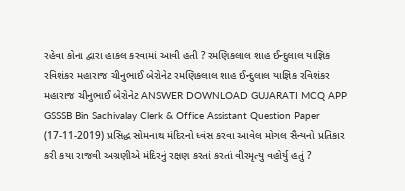રહેવા કોના દ્વારા હાકલ કરવામાં આવી હતી ? રમણિકલાલ શાહ ઈન્દુલાલ યાજ્ઞિક રવિશંકર મહારાજ ચીનુભાઈ બેરોનેટ રમણિકલાલ શાહ ઈન્દુલાલ યાજ્ઞિક રવિશંકર મહારાજ ચીનુભાઈ બેરોનેટ ANSWER DOWNLOAD GUJARATI MCQ APP
GSSSB Bin Sachivalay Clerk & Office Assistant Question Paper (17-11-2019) પ્રસિદ્ધ સોમનાથ મંદિરનો ધ્વંસ કરવા આવેલ મોગલ સૈન્યનો પ્રતિકાર કરી કયા રાજવી અગ્રણીએ મંદિરનું રક્ષણ કરતાં કરતાં વીરમૃત્યુ વહોર્યુ હતું ?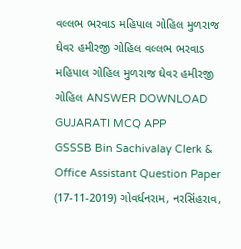વલ્લભ ભરવાડ મહિપાલ ગોહિલ મુળરાજ ઘેવર હમીરજી ગોહિલ વલ્લભ ભરવાડ મહિપાલ ગોહિલ મુળરાજ ઘેવર હમીરજી ગોહિલ ANSWER DOWNLOAD GUJARATI MCQ APP
GSSSB Bin Sachivalay Clerk & Office Assistant Question Paper (17-11-2019) ગોવર્ધનરામ, નરસિંહરાવ,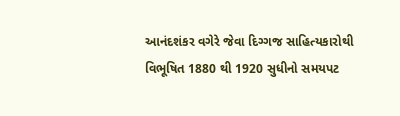આનંદશંકર વગેરે જેવા દિગ્ગજ સાહિત્યકારોથી વિભૂષિત 1880 થી 1920 સુધીનો સમયપટ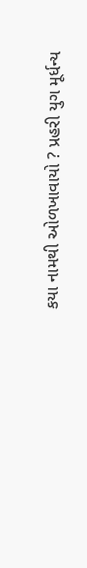કયા નામથી ઓળખાવાયો ? પ્રહરી યુગ મૂર્ધન્ય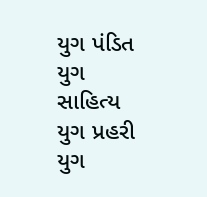યુગ પંડિત યુગ સાહિત્ય યુગ પ્રહરી યુગ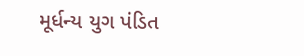મૂર્ધન્ય યુગ પંડિત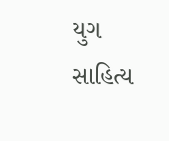યુગ સાહિત્ય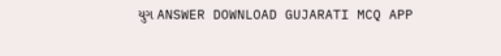યુગ ANSWER DOWNLOAD GUJARATI MCQ APP